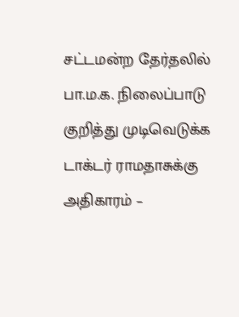சட்டமன்ற தேர்தலில் பா.ம.க. நிலைப்பாடு குறித்து முடிவெடுக்க டாக்டர் ராமதாசுக்கு அதிகாரம் –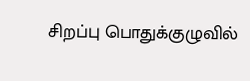சிறப்பு பொதுக்குழுவில்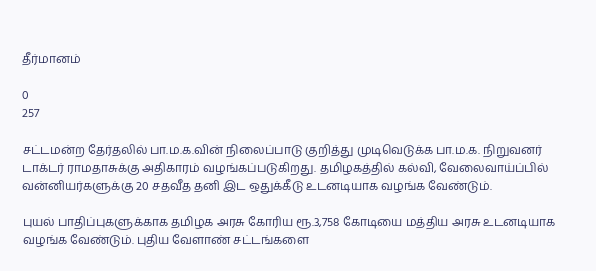தீர்மானம்

0
257

சட்டமன்ற தேர்தலில் பா.ம.க.வின் நிலைப்பாடு குறித்து முடிவெடுக்க பா.ம.க. நிறுவனர் டாக்டர் ராமதாசுக்கு அதிகாரம் வழங்கப்படுகிறது. தமிழகத்தில் கல்வி, வேலைவாய்ப்பில் வன்னியர்களுக்கு 20 சதவீத தனி இட ஒதுக்கீடு உடனடியாக வழங்க வேண்டும்.

புயல் பாதிப்புகளுக்காக தமிழக அரசு கோரிய ரூ.3,758 கோடியை மத்திய அரசு உடனடியாக வழங்க வேண்டும். புதிய வேளாண் சட்டங்களை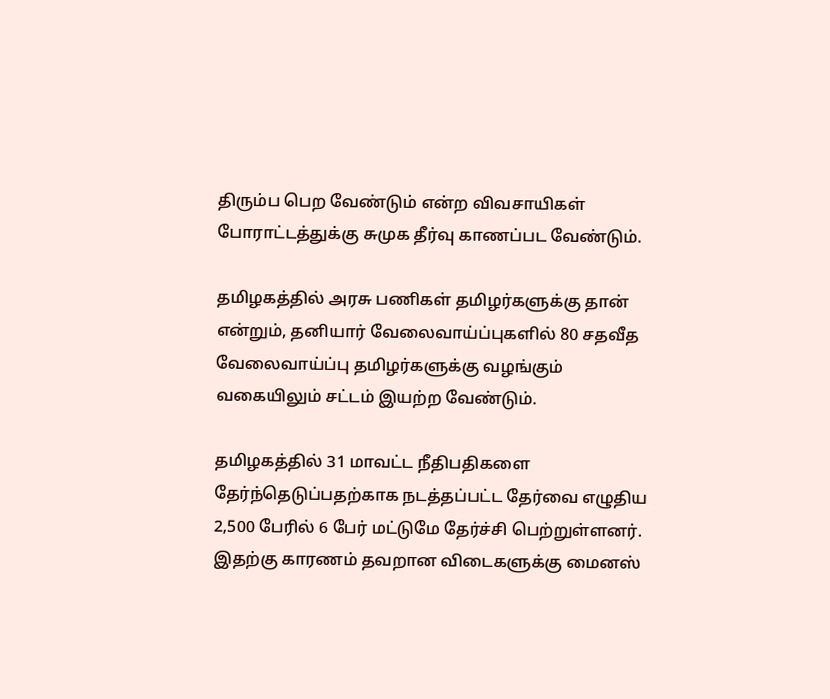திரும்ப பெற வேண்டும் என்ற விவசாயிகள் போராட்டத்துக்கு சுமுக தீர்வு காணப்பட வேண்டும்.

தமிழகத்தில் அரசு பணிகள் தமிழர்களுக்கு தான் என்றும், தனியார் வேலைவாய்ப்புகளில் 80 சதவீத வேலைவாய்ப்பு தமிழர்களுக்கு வழங்கும் வகையிலும் சட்டம் இயற்ற வேண்டும்.

தமிழகத்தில் 31 மாவட்ட நீதிபதிகளை தேர்ந்தெடுப்பதற்காக நடத்தப்பட்ட தேர்வை எழுதிய 2,500 பேரில் 6 பேர் மட்டுமே தேர்ச்சி பெற்றுள்ளனர். இதற்கு காரணம் தவறான விடைகளுக்கு மைனஸ்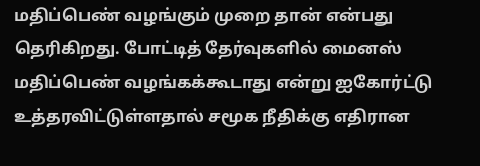மதிப்பெண் வழங்கும் முறை தான் என்பது தெரிகிறது. போட்டித் தேர்வுகளில் மைனஸ் மதிப்பெண் வழங்கக்கூடாது என்று ஐகோர்ட்டு உத்தரவிட்டுள்ளதால் சமூக நீதிக்கு எதிரான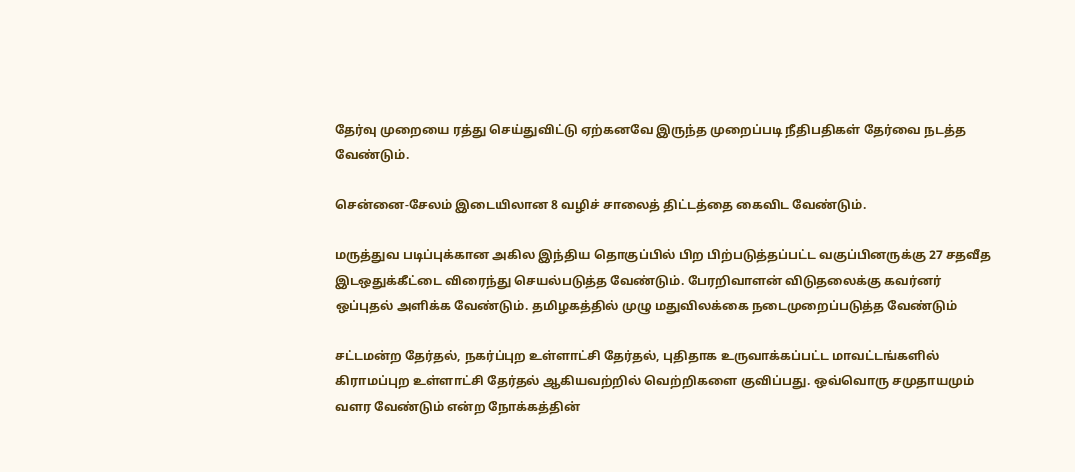தேர்வு முறையை ரத்து செய்துவிட்டு ஏற்கனவே இருந்த முறைப்படி நீதிபதிகள் தேர்வை நடத்த வேண்டும்.

சென்னை-சேலம் இடையிலான 8 வழிச் சாலைத் திட்டத்தை கைவிட வேண்டும்.

மருத்துவ படிப்புக்கான அகில இந்திய தொகுப்பில் பிற பிற்படுத்தப்பட்ட வகுப்பினருக்கு 27 சதவீத இடஒதுக்கீட்டை விரைந்து செயல்படுத்த வேண்டும். பேரறிவாளன் விடுதலைக்கு கவர்னர் ஒப்புதல் அளிக்க வேண்டும். தமிழகத்தில் முழு மதுவிலக்கை நடைமுறைப்படுத்த வேண்டும்

சட்டமன்ற தேர்தல், நகர்ப்புற உள்ளாட்சி தேர்தல், புதிதாக உருவாக்கப்பட்ட மாவட்டங்களில் கிராமப்புற உள்ளாட்சி தேர்தல் ஆகியவற்றில் வெற்றிகளை குவிப்பது. ஒவ்வொரு சமுதாயமும் வளர வேண்டும் என்ற நோக்கத்தின்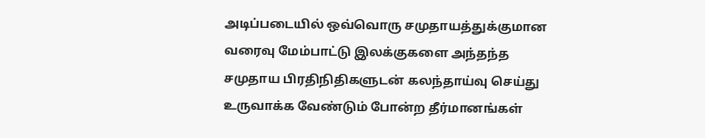அடிப்படையில் ஒவ்வொரு சமுதாயத்துக்குமான வரைவு மேம்பாட்டு இலக்குகளை அந்தந்த சமுதாய பிரதிநிதிகளுடன் கலந்தாய்வு செய்து உருவாக்க வேண்டும் போன்ற தீர்மானங்கள்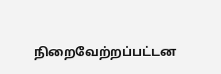நிறைவேற்றப்பட்டன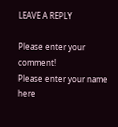LEAVE A REPLY

Please enter your comment!
Please enter your name here